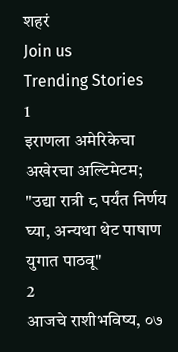शहरं
Join us
Trending Stories
1
इराणला अमेरिकेचा अखेरचा अल्टिमेटम; "उद्या रात्री ८ पर्यंत निर्णय घ्या, अन्यथा थेट पाषाण युगात पाठवू"
2
आजचे राशीभविष्य, ०७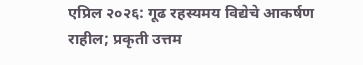एप्रिल २०२६: गूढ रहस्यमय विद्येचे आकर्षण राहील; प्रकृती उत्तम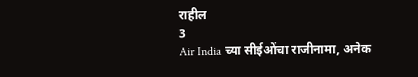राहील
3
Air India च्या सीईओंचा राजीनामा, अनेक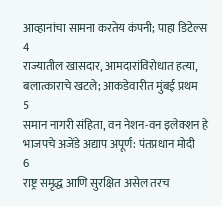आव्हानांचा सामना करतेय कंपनी; पाहा डिटेल्स
4
राज्यातील खासदार, आमदारांविरोधात हत्या, बलात्काराचे खटले; आकडेवारीत मुंबई प्रथम
5
समान नागरी संहिता, वन नेशन-वन इलेक्शन हे भाजपचे अजेंडे अद्याप अपूर्ण: पंतप्रधान मोदी
6
राष्ट्र समृद्ध आणि सुरक्षित असेल तरच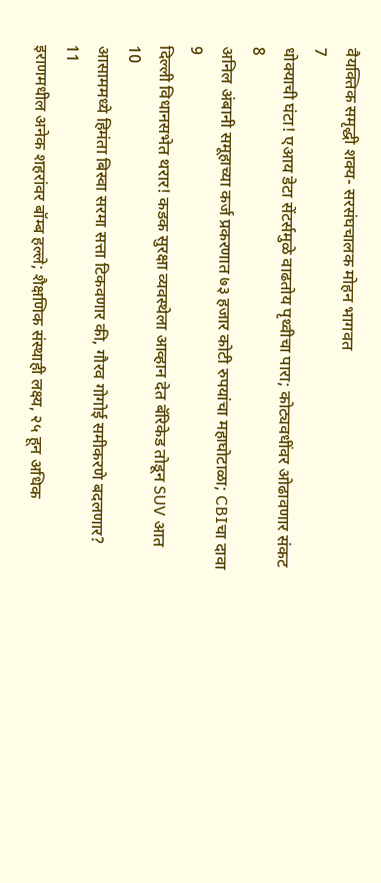वैयक्तिक समृद्धी शक्य- सरसंघचालक मोहन भागवत
7
धोक्याची घंटा! एआय डेटा सेंटर्समुळे वाढतोय पृथ्वीचा पारा; कोट्यवधींवर ओढावणार संकट
8
अनिल अंबानी समूहाच्या कर्ज प्रकरणात ७३ हजार कोटी रुपयांचा महाघोटाळा; CBIचा दावा
9
दिल्ली विधानसभेत थरार! कडक सुरक्षा व्यवस्थेला आव्हान देत बॅरिकेड तोडून SUV आत
10
आसाममध्ये हिमंता बिस्वा सरमा सत्ता टिकवणार की, गौरव गोगोई समीकरणे बदलणार?
11
इराणमधील अनेक शहरांवर बॉम्ब हल्ले; शैक्षणिक संस्थाही लक्ष्य, २५ हून अधिक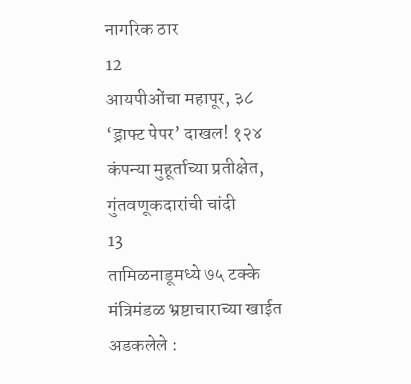नागरिक ठार
12
आयपीओंचा महापूर, ३८ ‘ड्राफ्ट पेपर’ दाखल! १२४ कंपन्या मुहूर्ताच्या प्रतीक्षेत, गुंतवणूकदारांची चांदी
13
तामिळनाडूमध्ये ७५ टक्के मंत्रिमंडळ भ्रष्टाचाराच्या खाईत अडकलेले :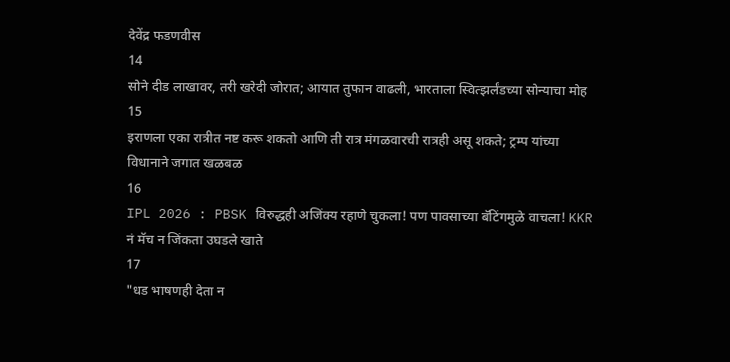देवेंद्र फडणवीस
14
सोने दीड लाखावर, तरी खरेदी जोरात; आयात तुफान वाढली, भारताला स्वित्झर्लंडच्या सोन्याचा मोह
15
इराणला एका रात्रीत नष्ट करू शकतो आणि ती रात्र मंगळवारची रात्रही असू शकते; ट्रम्प यांच्या विधानाने जगात खळबळ
16
IPL 2026 : PBSK विरुद्धही अजिंक्य रहाणे चुकला! पण पावसाच्या बॅटिंगमुळे वाचला! KKR नं मॅच न जिंकता उघडले खाते
17
"धड भाषणही देता न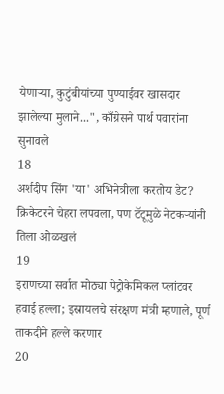येणाऱ्या, कुटुंबीयांच्या पुण्याईवर खासदार झालेल्या मुलाने...", काँग्रेसने पार्थ पवारांना सुनावले
18
अर्शदीप सिंग 'या' अभिनेत्रीला करतोय डेट? क्रिकेटरने चेहरा लपवला, पण टॅटूमुळे नेटकऱ्यांनी तिला ओळखलं
19
इराणच्या सर्वात मोठ्या पेट्रोकेमिकल प्लांटवर हवाई हल्ला; इस्रायलचे संरक्षण मंत्री म्हणाले, पूर्ण ताकदीने हल्ले करणार
20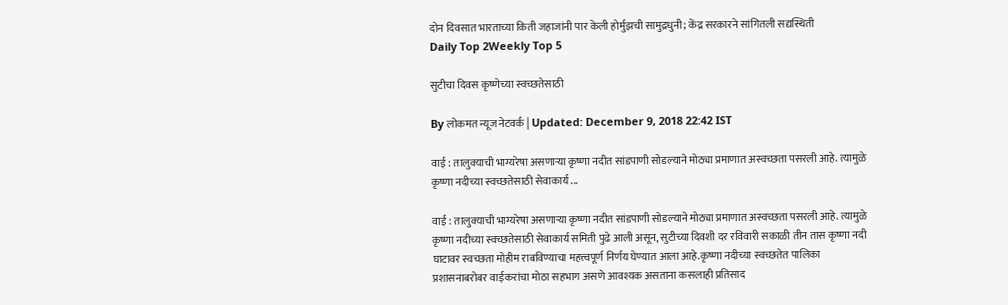दोन दिवसात भारताच्या किती जहाजांनी पार केली होर्मुझची सामुद्रधुनी; केंद्र सरकारने सांगितली सद्यस्थिती
Daily Top 2Weekly Top 5

सुटीचा दिवस कृष्णेच्या स्वच्छतेसाठी

By लोकमत न्यूज नेटवर्क | Updated: December 9, 2018 22:42 IST

वाई : तालुक्याची भाग्यरेषा असणाऱ्या कृष्णा नदीत सांडपाणी सोडल्याने मोठ्या प्रमाणात अस्वच्छता पसरली आहे. त्यामुळे कृष्णा नदीच्या स्वच्छतेसाठी सेवाकार्य ...

वाई : तालुक्याची भाग्यरेषा असणाऱ्या कृष्णा नदीत सांडपाणी सोडल्याने मोठ्या प्रमाणात अस्वच्छता पसरली आहे. त्यामुळे कृष्णा नदीच्या स्वच्छतेसाठी सेवाकार्य समिती पुढे आली असून, सुटीच्या दिवशी दर रविवारी सकाळी तीन तास कृष्णा नदी घाटावर स्वच्छता मोहीम राबविण्याचा महत्त्वपूर्ण निर्णय घेण्यात आला आहे.कृष्णा नदीच्या स्वच्छतेत पालिका प्रशासनाबरोबर वाईकरांचा मोठा सहभाग असणे आवश्यक असताना कसलाही प्रतिसाद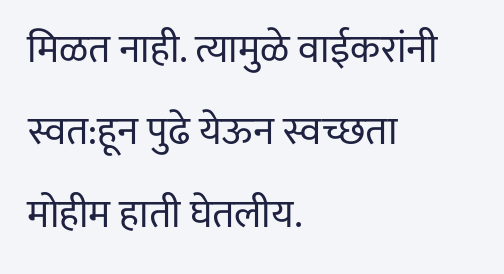मिळत नाही. त्यामुळे वाईकरांनी स्वत:हून पुढे येऊन स्वच्छता मोहीम हाती घेतलीय.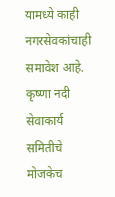यामध्ये काही नगरसेवकांचाही समावेश आहे. कृष्णा नदी सेवाकार्य समितीचे मोजकेच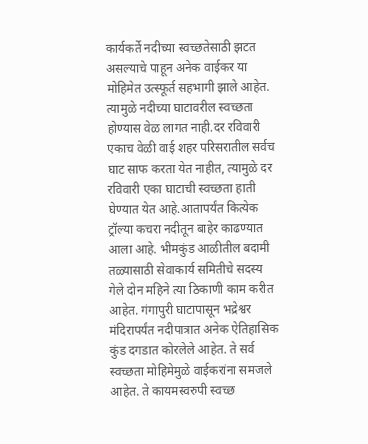कार्यकर्ते नदीच्या स्वच्छतेसाठी झटत असल्याचे पाहून अनेक वाईकर या मोहिमेत उत्स्फूर्त सहभागी झाले आहेत. त्यामुळे नदीच्या घाटावरील स्वच्छता होण्यास वेळ लागत नाही.दर रविवारी एकाच वेळी वाई शहर परिसरातील सर्वच घाट साफ करता येत नाहीत, त्यामुळे दर रविवारी एका घाटाची स्वच्छता हाती घेण्यात येत आहे.आतापर्यंत कित्येक ट्रॉल्या कचरा नदीतून बाहेर काढण्यात आला आहे. भीमकुंड आळीतील बदामी तळ्यासाठी सेवाकार्य समितीचे सदस्य गेले दोन महिने त्या ठिकाणी काम करीत आहेत. गंगापुरी घाटापासून भद्रेश्वर मंदिरापर्यंत नदीपात्रात अनेक ऐतिहासिक कुंड दगडात कोरलेले आहेत. ते सर्व स्वच्छता मोहिमेमुळे वाईकरांना समजले आहेत. ते कायमस्वरुपी स्वच्छ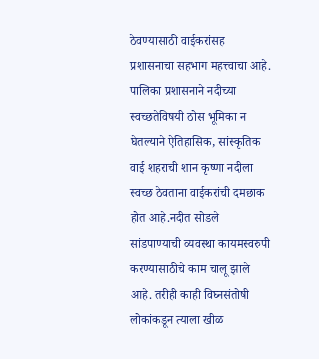ठेवण्यासाठी वाईकरांसह प्रशासनाचा सहभाग महत्त्वाचा आहे. पालिका प्रशासनाने नदीच्या स्वच्छतेविषयी ठोस भूमिका न घेतल्याने ऐतिहासिक, सांस्कृतिक वाई शहराची शान कृष्णा नदीला स्वच्छ ठेवताना वाईकरांची दमछाक होत आहे.नदीत सोडले सांडपाण्याची व्यवस्था कायमस्वरुपी करण्यासाठीचे काम चालू झाले आहे. तरीही काही विघ्नसंतोषी लोकांकडून त्याला खीळ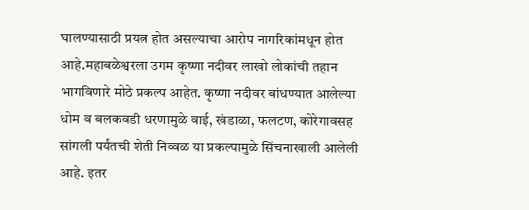घालण्यासाठी प्रयत्न होत असल्याचा आरोप नागरिकांमधून होत आहे.महाबळेश्वरला उगम कृष्णा नदीवर लाखो लोकांची तहान भागविणारे मोठे प्रकल्प आहेत. कृष्णा नदीवर बांधण्यात आलेल्या धोम व बलकवडी धरणामुळे वाई, खंडाळा, फलटण, कोरेगावसह सांगली पर्यंतची शेती निव्वळ या प्रकल्पामुळे सिंचनाखाली आलेली आहे. इतर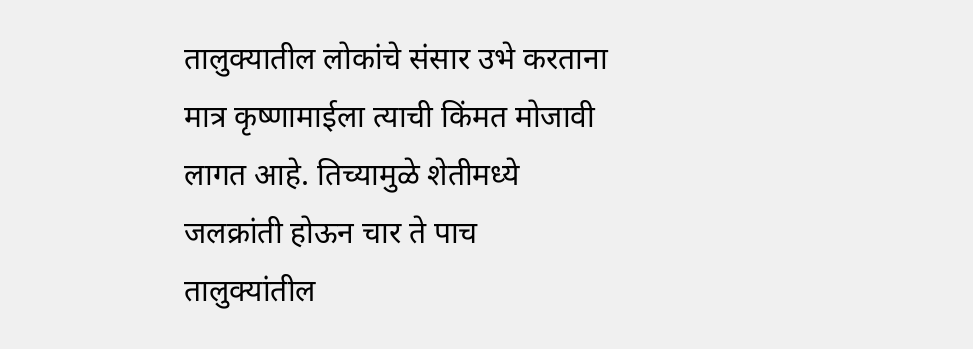तालुक्यातील लोकांचे संसार उभे करताना मात्र कृष्णामाईला त्याची किंमत मोजावी लागत आहे. तिच्यामुळे शेतीमध्ये जलक्रांती होऊन चार ते पाच तालुक्यांतील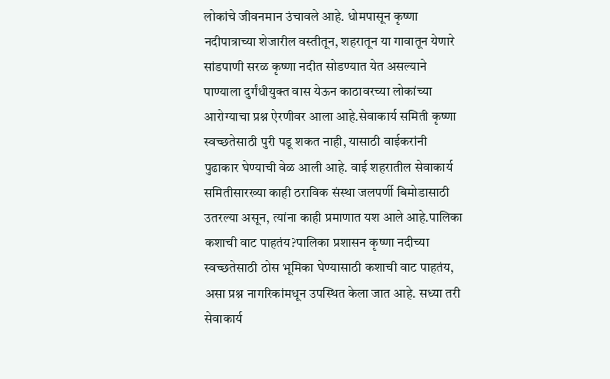लोकांचे जीवनमान उंचावले आहे. धोमपासून कृष्णा नदीपात्राच्या शेजारील वस्तीतून, शहरातून या गावातून येणारे सांडपाणी सरळ कृष्णा नदीत सोडण्यात येत असल्याने पाण्याला दुर्गंधीयुक्त वास येऊन काठावरच्या लोकांच्या आरोग्याचा प्रश्न ऐरणीवर आला आहे.सेवाकार्य समिती कृष्णा स्वच्छतेसाठी पुरी पडू शकत नाही, यासाठी वाईकरांनी पुढाकार घेण्याची वेळ आली आहे. वाई शहरातील सेवाकार्य समितीसारख्या काही ठराविक संस्था जलपर्णी बिमोडासाठी उतरल्या असून, त्यांना काही प्रमाणात यश आले आहे.पालिका कशाची वाट पाहतंय?पालिका प्रशासन कृष्णा नदीच्या स्वच्छतेसाठी ठोस भूमिका घेण्यासाठी कशाची वाट पाहतंय, असा प्रश्न नागरिकांमधून उपस्थित केला जात आहे. सध्या तरी सेवाकार्य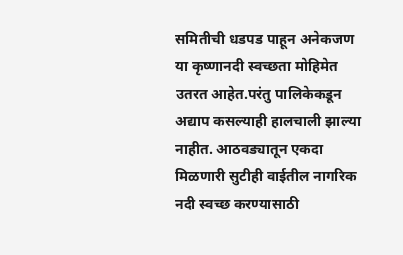समितीची धडपड पाहून अनेकजण या कृष्णानदी स्वच्छता मोहिमेत उतरत आहेत.परंतु पालिकेकडून अद्याप कसल्याही हालचाली झाल्या नाहीत. आठवड्यातून एकदा मिळणारी सुटीही वाईतील नागरिक नदी स्वच्छ करण्यासाठी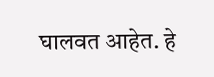घालवत आहेत. हे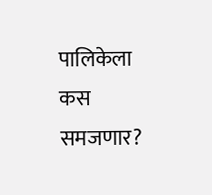पालिकेला कस समजणार?